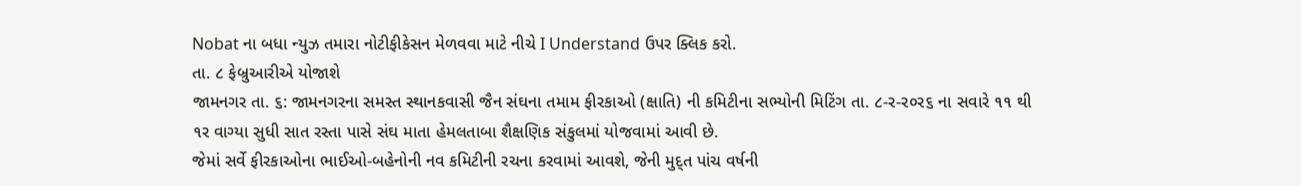Nobat ના બધા ન્યુઝ તમારા નોટીફીકેસન મેળવવા માટે નીચે I Understand ઉપર ક્લિક કરો.
તા. ૮ ફેબ્રુઆરીએ યોજાશે
જામનગર તા. ૬: જામનગરના સમસ્ત સ્થાનકવાસી જૈન સંઘના તમામ ફીરકાઓ (ક્ષાતિ) ની કમિટીના સભ્યોની મિટિંગ તા. ૮-ર-ર૦ર૬ ના સવારે ૧૧ થી ૧ર વાગ્યા સુધી સાત રસ્તા પાસે સંઘ માતા હેમલતાબા શૈક્ષણિક સંકુલમાં યોજવામાં આવી છે.
જેમાં સર્વે ફીરકાઓના ભાઈઓ-બહેનોની નવ કમિટીની રચના કરવામાં આવશે, જેની મુદ્ત પાંચ વર્ષની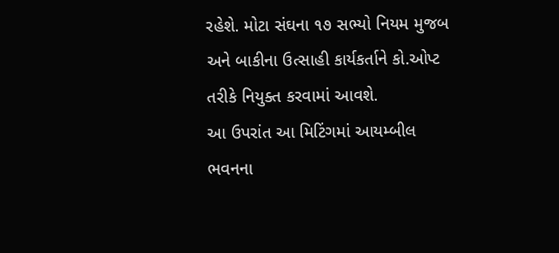રહેશે. મોટા સંઘના ૧૭ સભ્યો નિયમ મુજબ અને બાકીના ઉત્સાહી કાર્યકર્તાને કો.ઓપ્ટ તરીકે નિયુક્ત કરવામાં આવશે.
આ ઉપરાંત આ મિટિંગમાં આયમ્બીલ ભવનના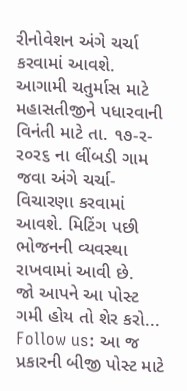રીનોવેશન અંગે ચર્ચા કરવામાં આવશે. આગામી ચતુર્માસ માટે મહાસતીજીને પધારવાની વિનંતી માટે તા. ૧૭-ર-ર૦ર૬ ના લીંબડી ગામ જવા અંગે ચર્ચા-વિચારણા કરવામાં આવશે. મિટિંગ પછી ભોજનની વ્યવસ્થા રાખવામાં આવી છે.
જો આપને આ પોસ્ટ ગમી હોય તો શેર કરો...
Follow us: આ જ પ્રકારની બીજી પોસ્ટ માટે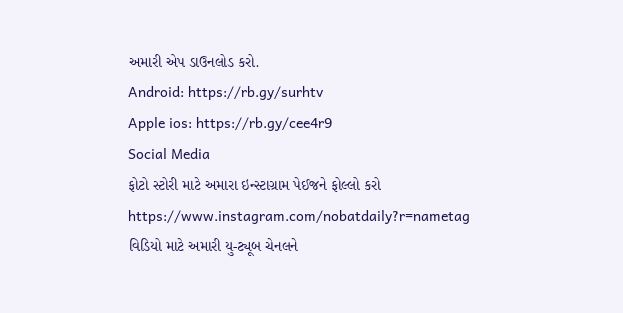અમારી એપ ડાઉનલોડ કરો.
Android: https://rb.gy/surhtv
Apple ios: https://rb.gy/cee4r9
Social Media
ફોટો સ્ટોરી માટે અમારા ઇન્સ્ટાગ્રામ પેઈજને ફોલ્લો કરો
https://www.instagram.com/nobatdaily?r=nametag
વિડિયો માટે અમારી યુ-ટ્યૂબ ચેનલને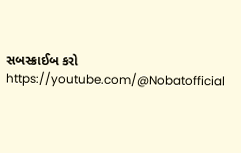સબસ્ક્રાઈબ કરો
https://youtube.com/@Nobatofficial